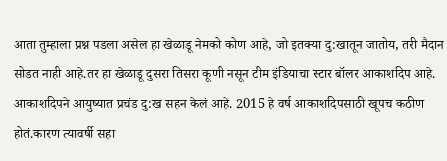आता तुम्हाला प्रश्न पडला असेल हा खेळाडू नेमको कोण आहे, जो इतक्या दु:खातून जातोय, तरी मैदान सोडत नाही आहे.तर हा खेळाडू दुसरा तिसरा कूणी नसून टीम इंडियाचा स्टार बॉलर आकाशदिप आहे. आकाशदिपने आयुष्यात प्रचंड दु:ख सहन केलं आहे. 2015 हे वर्ष आकाशदिपसाठी खूपच कठीण होतं.कारण त्यावर्षी सहा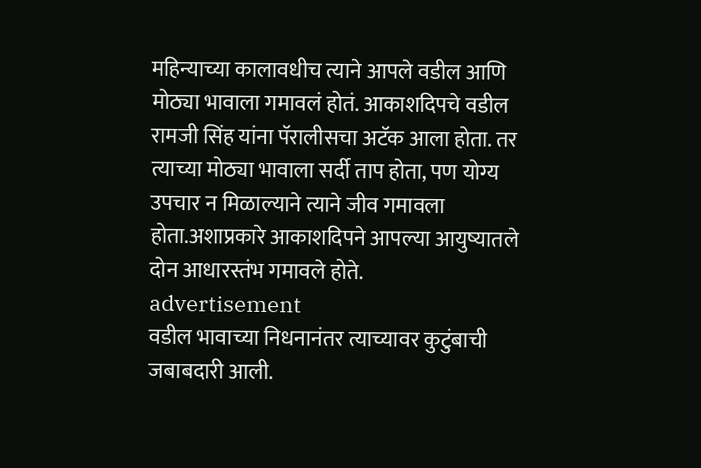महिन्याच्या कालावधीच त्याने आपले वडील आणि मोठ्या भावाला गमावलं होतं. आकाशदिपचे वडील रामजी सिंह यांना पॅरालीसचा अटॅक आला होता. तर त्याच्या मोठ्या भावाला सर्दी ताप होता, पण योग्य उपचार न मिळाल्याने त्याने जीव गमावला होता.अशाप्रकारे आकाशदिपने आपल्या आयुष्यातले दोन आधारस्तंभ गमावले होते.
advertisement
वडील भावाच्या निधनानंतर त्याच्यावर कुटुंबाची जबाबदारी आली.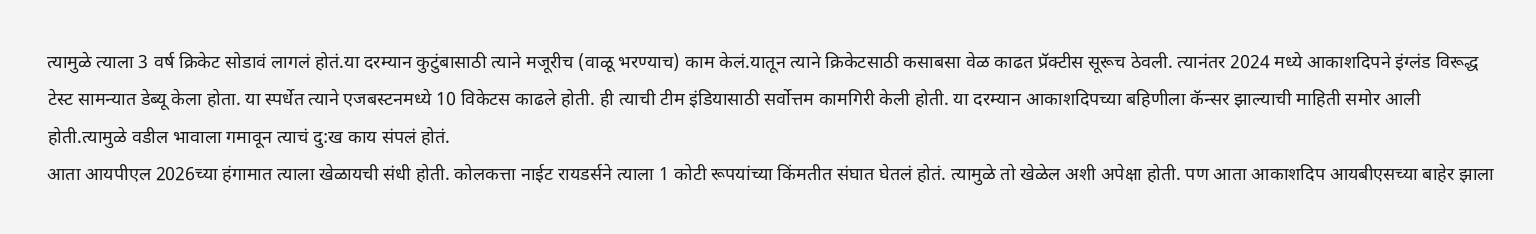त्यामुळे त्याला 3 वर्ष क्रिकेट सोडावं लागलं होतं.या दरम्यान कुटुंबासाठी त्याने मजूरीच (वाळू भरण्याच) काम केलं.यातून त्याने क्रिकेटसाठी कसाबसा वेळ काढत प्रॅक्टीस सूरूच ठेवली. त्यानंतर 2024 मध्ये आकाशदिपने इंग्लंड विरूद्ध टेस्ट सामन्यात डेब्यू केला होता. या स्पर्धेत त्याने एजबस्टनमध्ये 10 विकेटस काढले होती. ही त्याची टीम इंडियासाठी सर्वोत्तम कामगिरी केली होती. या दरम्यान आकाशदिपच्या बहिणीला कॅन्सर झाल्याची माहिती समोर आली होती.त्यामुळे वडील भावाला गमावून त्याचं दु:ख काय संपलं होतं.
आता आयपीएल 2026च्या हंगामात त्याला खेळायची संधी होती. कोलकत्ता नाईट रायडर्सने त्याला 1 कोटी रूपयांच्या किंमतीत संघात घेतलं होतं. त्यामुळे तो खेळेल अशी अपेक्षा होती. पण आता आकाशदिप आयबीएसच्या बाहेर झाला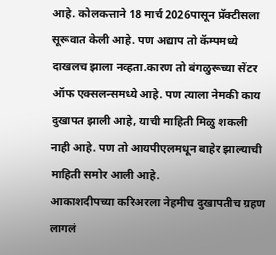आहे. कोलकत्ताने 18 मार्च 2026पासून प्रॅक्टीसला सूरूवात केली आहे. पण अद्याप तो कॅम्पमध्ये दाखलच झाला नव्हता.कारण तो बंगळुरूच्या सेंटर ऑफ एक्सलन्समध्ये आहे. पण त्याला नेमकी काय दुखापत झाली आहे, याची माहिती मिळु शकली नाही आहे. पण तो आयपीएलमधून बाहेर झाल्याची माहिती समोर आली आहे.
आकाशदीपच्या करिअरला नेहमीच दुखापतीच ग्रहण लागलं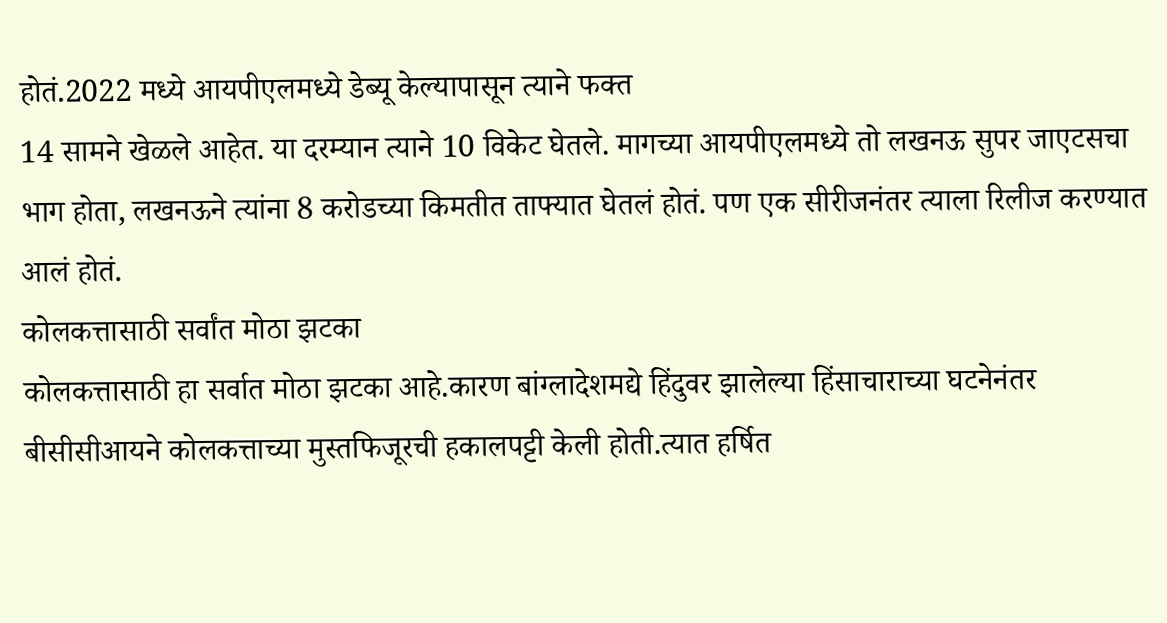होतं.2022 मध्ये आयपीएलमध्ये डेब्यू केल्यापासून त्याने फक्त
14 सामने खेळले आहेत. या दरम्यान त्याने 10 विकेट घेतले. मागच्या आयपीएलमध्ये तो लखनऊ सुपर जाएटसचा भाग होता, लखनऊने त्यांना 8 करोडच्या किमतीत ताफ्यात घेतलं होतं. पण एक सीरीजनंतर त्याला रिलीज करण्यात आलं होतं.
कोलकत्तासाठी सर्वांत मोठा झटका
कोलकत्तासाठी हा सर्वात मोठा झटका आहे.कारण बांग्लादेशमद्ये हिंदुवर झालेल्या हिंसाचाराच्या घटनेनंतर बीसीसीआयने कोलकत्ताच्या मुस्तफिजूरची हकालपट्टी केली होती.त्यात हर्षित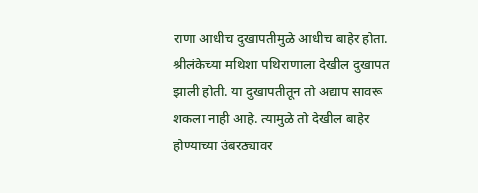राणा आधीच दुखापतीमुळे आधीच बाहेर होता. श्रीलंकेच्या मथिशा पथिराणाला देखील दुखापत झाली होती. या दुखापतीतून तो अद्याप सावरू शकला नाही आहे. त्यामुळे तो देखील बाहेर होण्याच्या उंबरठ्यावर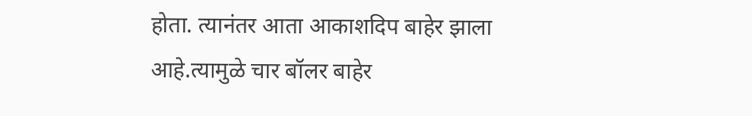होता. त्यानंतर आता आकाशदिप बाहेर झाला आहे.त्यामुळे चार बॉलर बाहेर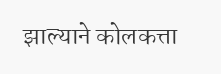झाल्याने कोलकत्ता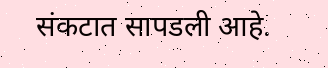संकटात सापडली आहे.